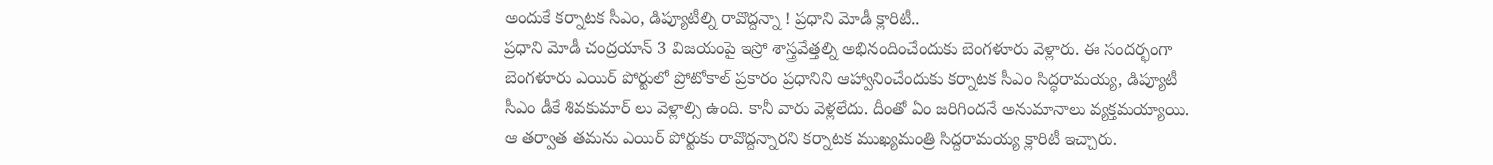అందుకే కర్నాటక సీఎం, డిప్యూటీల్ని రావొద్దన్నా ! ప్రధాని మోడీ క్లారిటీ..
ప్రధాని మోడీ చంద్రయాన్ 3 విజయంపై ఇస్రో శాస్త్రవేత్తల్ని అభినందించేందుకు బెంగళూరు వెళ్లారు. ఈ సందర్భంగా బెంగళూరు ఎయిర్ పోర్టులో ప్రోటోకాల్ ప్రకారం ప్రధానిని ఆహ్వానించేందుకు కర్నాటక సీఎం సిద్ధరామయ్య, డిప్యూటీ సీఎం డీకే శివకుమార్ లు వెళ్లాల్సి ఉంది. కానీ వారు వెళ్లలేదు. దీంతో ఏం జరిగిందనే అనుమానాలు వ్యక్తమయ్యాయి. ఆ తర్వాత తమను ఎయిర్ పోర్టుకు రావొద్దన్నారని కర్నాటక ముఖ్యమంత్రి సిద్దరామయ్య క్లారిటీ ఇచ్చారు.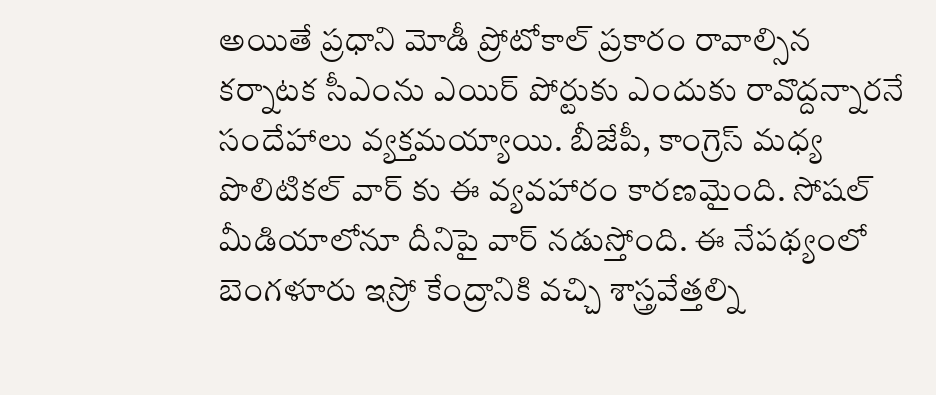అయితే ప్రధాని మోడీ ప్రోటోకాల్ ప్రకారం రావాల్సిన కర్నాటక సీఎంను ఎయిర్ పోర్టుకు ఎందుకు రావొద్దన్నారనే సందేహాలు వ్యక్తమయ్యాయి. బీజేపీ, కాంగ్రెస్ మధ్య పొలిటికల్ వార్ కు ఈ వ్యవహారం కారణమైంది. సోషల్ మీడియాలోనూ దీనిపై వార్ నడుస్తోంది. ఈ నేపథ్యంలో బెంగళూరు ఇస్రో కేంద్రానికి వచ్చి శాస్త్రవేత్తల్ని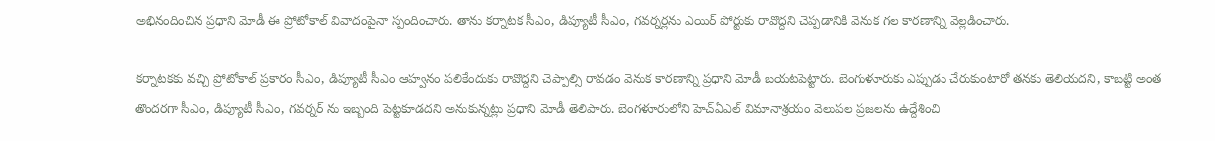అభినందించిన ప్రధాని మోడీ ఈ ప్రోటోకాల్ వివాదంపైనా స్పందించారు. తాను కర్నాటక సీఎం, డిప్యూటీ సీఎం, గవర్నర్లను ఎయిర్ పోర్టుకు రావొద్దని చెప్పడానికి వెనుక గల కారణాన్ని వెల్లడించారు.

కర్నాటకకు వచ్చి ప్రోటోకాల్ ప్రకారం సీఎం, డిప్యూటీ సీఎం ఆహ్వనం పలికేందుకు రావొద్దని చెప్పాల్సి రావడం వెనుక కారణాన్ని ప్రధాని మోడీ బయటపెట్టారు. బెంగుళూరుకు ఎప్పుడు చేరుకుంటారో తనకు తెలియదని, కాబట్టి అంత తొందరగా సీఎం, డిప్యూటీ సీఎం, గవర్నర్ ను ఇబ్బంది పెట్టకూడదని అనుకున్నట్లు ప్రధాని మోడీ తెలిపారు. బెంగళూరులోని హెచ్ఏఎల్ విమానాశ్రయం వెలుపల ప్రజలను ఉద్దేశించి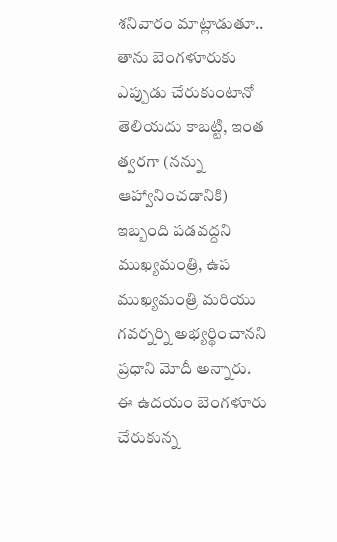శనివారం మాట్లాడుతూ.. తాను బెంగళూరుకు ఎప్పుడు చేరుకుంటానో తెలియదు కాబట్టి, ఇంత త్వరగా (నన్ను ఆహ్వానించడానికి) ఇబ్బంది పడవద్దని ముఖ్యమంత్రి, ఉప ముఖ్యమంత్రి మరియు గవర్నర్ని అభ్యర్థించానని ప్రధాని మోదీ అన్నారు.
ఈ ఉదయం బెంగళూరు చేరుకున్న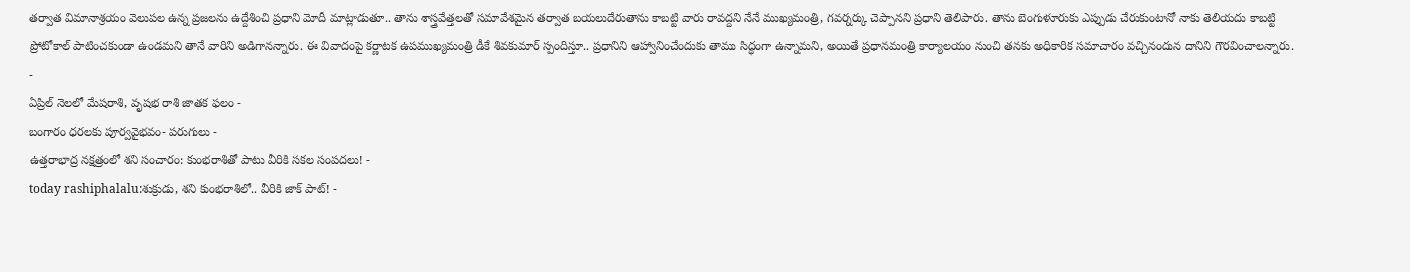తర్వాత విమానాశ్రయం వెలుపల ఉన్న ప్రజలను ఉద్దేశించి ప్రధాని మోదీ మాట్లాడుతూ.. తాను శాస్త్రవేత్తలతో సమావేశమైన తర్వాత బయలుదేరుతాను కాబట్టి వారు రావద్దని నేనే ముఖ్యమంత్రి, గవర్నర్కు చెప్పానని ప్రధాని తెలిపారు. తాను బెంగుళూరుకు ఎప్పుడు చేరుకుంటానో నాకు తెలియదు కాబట్టి ప్రోటోకాల్ పాటించకుండా ఉండమని తానే వారిని అడిగానన్నారు. ఈ వివాదంపై కర్ణాటక ఉపముఖ్యమంత్రి డీకే శివకుమార్ స్పందిస్తూ.. ప్రధానిని ఆహ్వానించేందుకు తాము సిద్ధంగా ఉన్నామని, అయితే ప్రధానమంత్రి కార్యాలయం నుంచి తనకు అధికారిక సమాచారం వచ్చినందున దానిని గౌరవించాలన్నారు.
-
ఏప్రిల్ నెలలో మేషరాశి, వృషభ రాశి జాతక ఫలం -
బంగారం ధరలకు పూర్వవైభవం- పరుగులు -
ఉత్తరాభాద్ర నక్షత్రంలో శని సంచారం: కుంభరాశితో పాటు వీరికి సకల సంపదలు! -
today rashiphalalu:శుక్రుడు, శని కుంభరాశిలో.. వీరికి జాక్ పాట్! -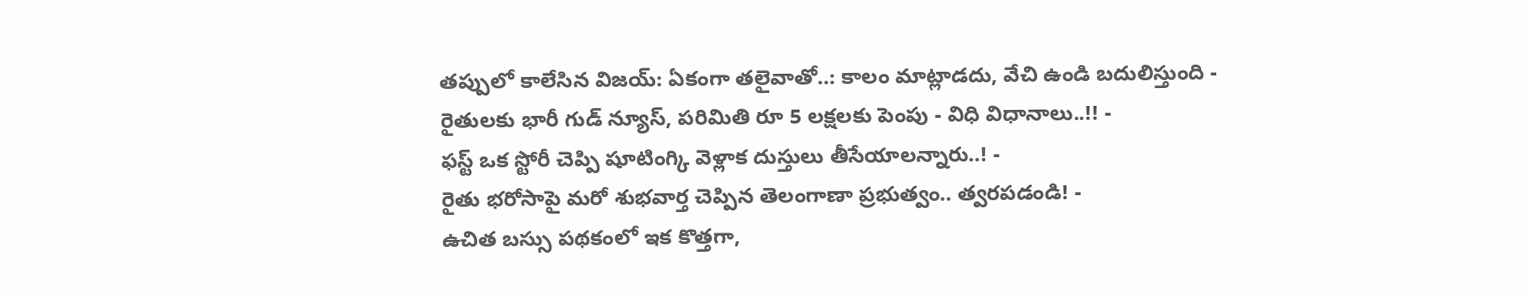తప్పులో కాలేసిన విజయ్: ఏకంగా తలైవాతో..: కాలం మాట్లాడదు, వేచి ఉండి బదులిస్తుంది -
రైతులకు భారీ గుడ్ న్యూస్, పరిమితి రూ 5 లక్షలకు పెంపు - విధి విధానాలు..!! -
ఫస్ట్ ఒక స్టోరీ చెప్పి షూటింగ్కి వెళ్లాక దుస్తులు తీసేయాలన్నారు..! -
రైతు భరోసాపై మరో శుభవార్త చెప్పిన తెలంగాణా ప్రభుత్వం.. త్వరపడండి! -
ఉచిత బస్సు పథకంలో ఇక కొత్తగా,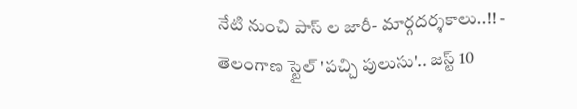నేటి నుంచి పాస్ ల జారీ- మార్గదర్శకాలు..!! -
తెలంగాణ స్టైల్ 'పచ్చి పులుసు'.. జస్ట్ 10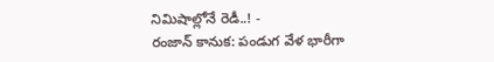నిమిషాల్లోనే రెడీ..! -
రంజాన్ కానుక: పండుగ వేళ భారీగా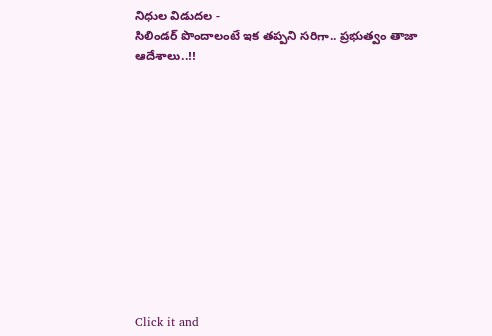నిధుల విడుదల -
సిలిండర్ పొందాలంటే ఇక తప్పని సరిగా.. ప్రభుత్వం తాజా ఆదేశాలు..!!












Click it and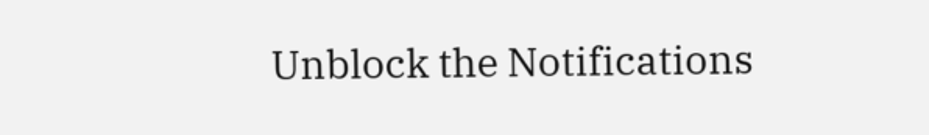Unblock the Notifications